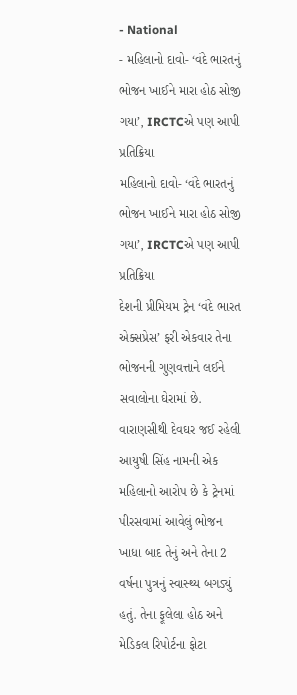- National
- મહિલાનો દાવો- ‘વંદે ભારતનું ભોજન ખાઈને મારા હોઠ સોજી ગયા’, IRCTCએ પણ આપી પ્રતિક્રિયા
મહિલાનો દાવો- ‘વંદે ભારતનું ભોજન ખાઈને મારા હોઠ સોજી ગયા’, IRCTCએ પણ આપી પ્રતિક્રિયા
દેશની પ્રીમિયમ ટ્રેન ‘વંદે ભારત એક્સપ્રેસ’ ફરી એકવાર તેના ભોજનની ગુણવત્તાને લઈને સવાલોના ઘેરામાં છે. વારાણસીથી દેવઘર જઈ રહેલી આયુષી સિંહ નામની એક મહિલાનો આરોપ છે કે ટ્રેનમાં પીરસવામાં આવેલું ભોજન ખાધા બાદ તેનું અને તેના 2 વર્ષના પુત્રનું સ્વાસ્થ્ય બગડ્યું હતું. તેના ફૂલેલા હોઠ અને મેડિકલ રિપોર્ટના ફોટા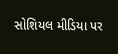સોશિયલ મીડિયા પર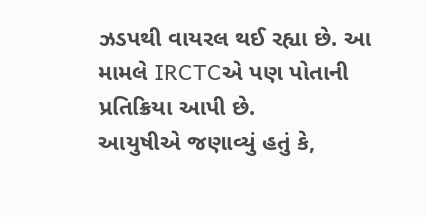ઝડપથી વાયરલ થઈ રહ્યા છે. આ મામલે IRCTCએ પણ પોતાની પ્રતિક્રિયા આપી છે.
આયુષીએ જણાવ્યું હતું કે,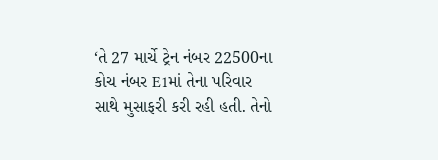‘તે 27 માર્ચે ટ્રેન નંબર 22500ના કોચ નંબર E1માં તેના પરિવાર સાથે મુસાફરી કરી રહી હતી. તેનો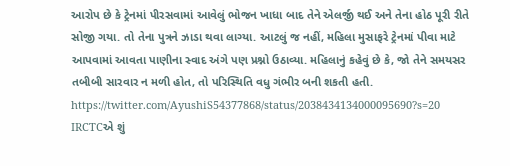આરોપ છે કે ટ્રેનમાં પીરસવામાં આવેલું ભોજન ખાધા બાદ તેને એલર્જી થઈ અને તેના હોઠ પૂરી રીતે સોજી ગયા. તો તેના પુત્રને ઝાડા થવા લાગ્યા. આટલું જ નહીં, મહિલા મુસાફરે ટ્રેનમાં પીવા માટે આપવામાં આવતા પાણીના સ્વાદ અંગે પણ પ્રશ્નો ઉઠાવ્યા. મહિલાનું કહેવું છે કે, જો તેને સમયસર તબીબી સારવાર ન મળી હોત, તો પરિસ્થિતિ વધુ ગંભીર બની શકતી હતી.
https://twitter.com/AyushiS54377868/status/2038434134000095690?s=20
IRCTCએ શું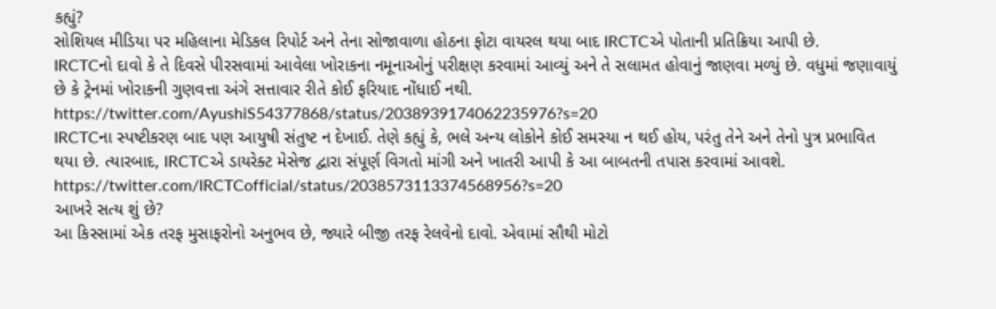કહ્યું?
સોશિયલ મીડિયા પર મહિલાના મેડિકલ રિપોર્ટ અને તેના સોજાવાળા હોઠના ફોટા વાયરલ થયા બાદ IRCTCએ પોતાની પ્રતિક્રિયા આપી છે.
IRCTCનો દાવો કે તે દિવસે પીરસવામાં આવેલા ખોરાકના નમૂનાઓનું પરીક્ષણ કરવામાં આવ્યું અને તે સલામત હોવાનું જાણવા મળ્યું છે. વધુમાં જણાવાયું છે કે ટ્રેનમાં ખોરાકની ગુણવત્તા અંગે સત્તાવાર રીતે કોઈ ફરિયાદ નોંધાઈ નથી.
https://twitter.com/AyushiS54377868/status/2038939174062235976?s=20
IRCTCના સ્પષ્ટીકરણ બાદ પણ આયુષી સંતુષ્ટ ન દેખાઈ. તેણે કહ્યું કે, ભલે અન્ય લોકોને કોઈ સમસ્યા ન થઈ હોય, પરંતુ તેને અને તેનો પુત્ર પ્રભાવિત થયા છે. ત્યારબાદ, IRCTCએ ડાયરેક્ટ મેસેજ દ્વારા સંપૂર્ણ વિગતો માંગી અને ખાતરી આપી કે આ બાબતની તપાસ કરવામાં આવશે.
https://twitter.com/IRCTCofficial/status/2038573113374568956?s=20
આખરે સત્ય શું છે?
આ કિસ્સામાં એક તરફ મુસાફરોનો અનુભવ છે, જ્યારે બીજી તરફ રેલવેનો દાવો. એવામાં સૌથી મોટો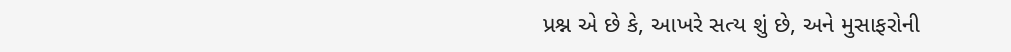પ્રશ્ન એ છે કે, આખરે સત્ય શું છે, અને મુસાફરોની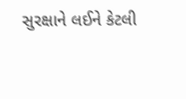સુરક્ષાને લઈને કેટલી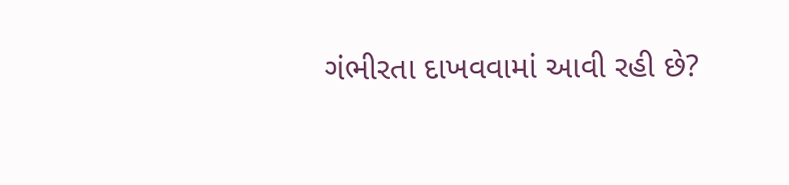ગંભીરતા દાખવવામાં આવી રહી છે?